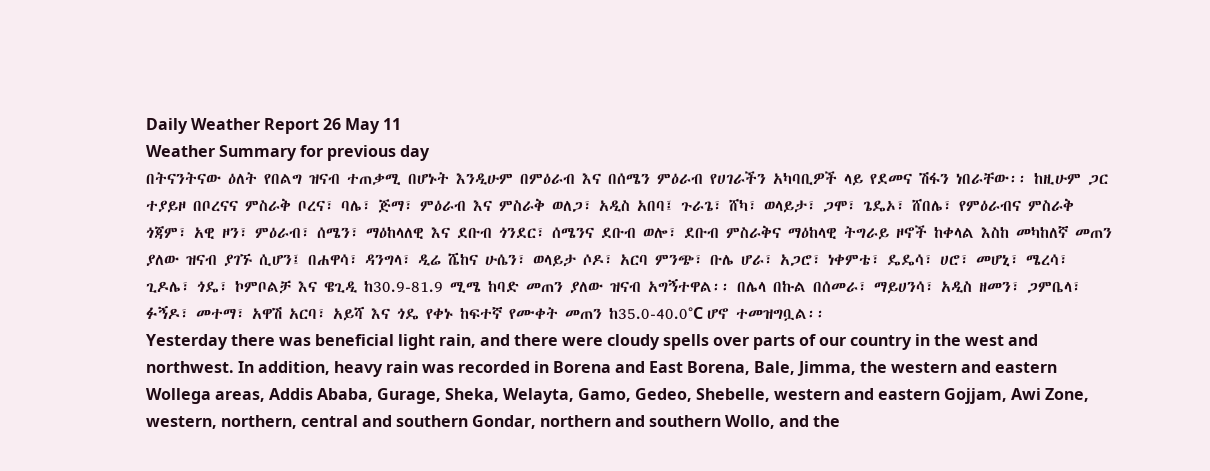Daily Weather Report 26 May 11
Weather Summary for previous day
በትናንትናው ዕለት የበልግ ዝናብ ተጠቃሚ በሆኑት እንዲሁም በምዕራብ እና በሰሜን ምዕራብ የሀገራችን አካባቢዎች ላይ የደመና ሽፋን ነበራቸው፡፡ ከዚሁም ጋር ተያይዞ በቦረናና ምስራቅ ቦረና፣ ባሌ፣ ጅማ፣ ምዕራብ እና ምስራቅ ወለጋ፣ አዲስ አበባ፤ ጉራጌ፣ ሸካ፣ ወላይታ፣ ጋሞ፣ ጌዴኦ፣ ሸበሌ፣ የምዕራብና ምስራቅ ጎጃም፣ አዊ ዞን፣ ምዕራብ፣ ሰሜን፣ ማዕከላለዊ እና ደቡብ ጎንደር፣ ሰሜንና ደቡብ ወሎ፣ ደቡብ ምስራቅና ማዕከላዊ ትግራይ ዞኖች ከቀላል እስከ መካከለኛ መጠን ያለው ዝናብ ያገኙ ሲሆን፤ በሐዋሳ፣ ዳንግላ፣ ዲሬ ሼከና ሁሴን፣ ወላይታ ሶዶ፣ አርባ ምንጭ፣ ቡሌ ሆራ፣ አጋሮ፣ ነቀምቴ፣ ዴዴሳ፣ ሀሮ፣ መሆኒ፣ ሜረሳ፣ ጊዶሌ፣ ጎዴ፣ ኮምቦልቻ እና ዌጊዲ ከ30.9-81.9 ሚሜ ከባድ መጠን ያለው ዝናብ አግኝተዋል፡፡ በሌላ በኩል በሰመራ፣ ማይሀንሳ፣ አዲስ ዘመን፣ ጋምቤላ፣ ፉኝዶ፣ መተማ፣ አዋሽ አርባ፣ አይሻ እና ጎዴ የቀኑ ከፍተኛ የሙቀት መጠን ከ35.0-40.0°C ሆኖ ተመዝግቧል፡፡
Yesterday there was beneficial light rain, and there were cloudy spells over parts of our country in the west and northwest. In addition, heavy rain was recorded in Borena and East Borena, Bale, Jimma, the western and eastern Wollega areas, Addis Ababa, Gurage, Sheka, Welayta, Gamo, Gedeo, Shebelle, western and eastern Gojjam, Awi Zone, western, northern, central and southern Gondar, northern and southern Wollo, and the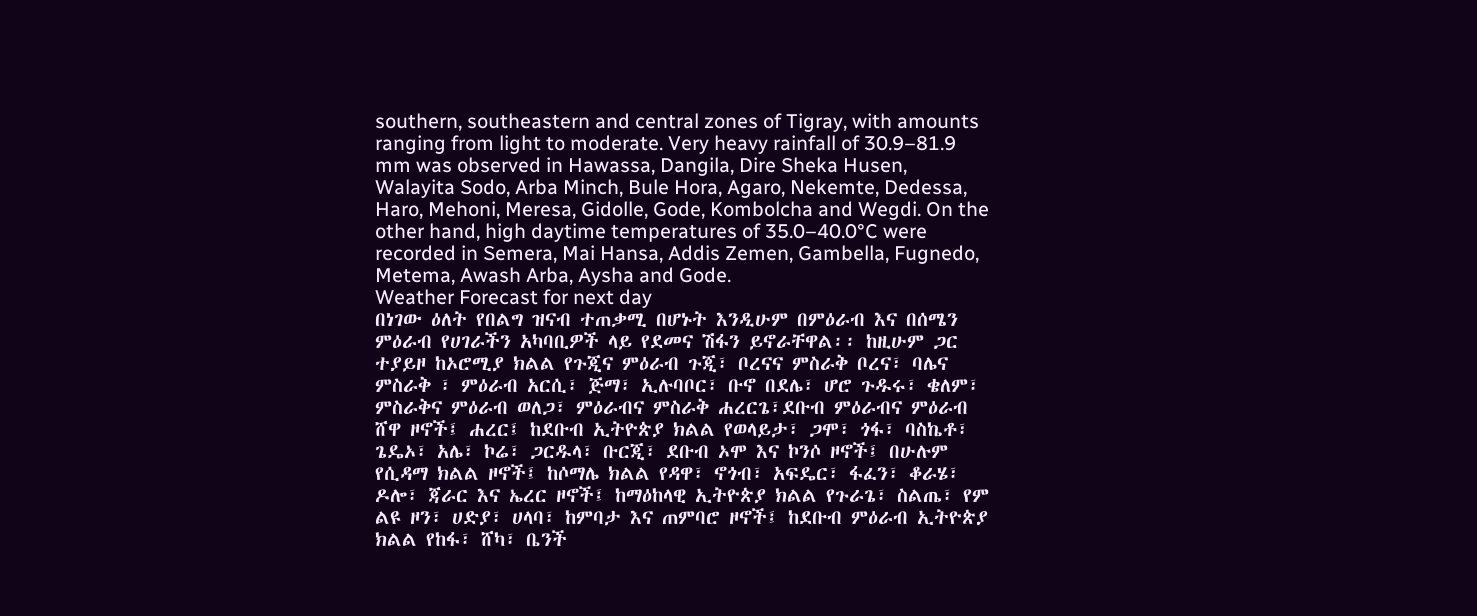southern, southeastern and central zones of Tigray, with amounts ranging from light to moderate. Very heavy rainfall of 30.9–81.9 mm was observed in Hawassa, Dangila, Dire Sheka Husen, Walayita Sodo, Arba Minch, Bule Hora, Agaro, Nekemte, Dedessa, Haro, Mehoni, Meresa, Gidolle, Gode, Kombolcha and Wegdi. On the other hand, high daytime temperatures of 35.0–40.0°C were recorded in Semera, Mai Hansa, Addis Zemen, Gambella, Fugnedo, Metema, Awash Arba, Aysha and Gode.
Weather Forecast for next day
በነገው ዕለት የበልግ ዝናብ ተጠቃሚ በሆኑት እንዲሁም በምዕራብ እና በሰሜን ምዕራብ የሀገራችን አካባቢዎች ላይ የደመና ሽፋን ይኖራቸዋል፡፡ ከዚሁም ጋር ተያይዞ ከኦሮሚያ ክልል የጉጂና ምዕራብ ጉጂ፣ ቦረናና ምስራቅ ቦረና፣ ባሌና ምስራቅ ፣ ምዕራብ አርሲ፣ ጅማ፣ ኢሉባቦር፣ ቡኖ በደሌ፣ ሆሮ ጉዱሩ፣ ቄለም፣ ምስራቅና ምዕራብ ወለጋ፣ ምዕራብና ምስራቅ ሐረርጌ፣ደቡብ ምዕራብና ምዕራብ ሸዋ ዞኖች፤ ሐረር፤ ከደቡብ ኢትዮጵያ ክልል የወላይታ፣ ጋሞ፣ ጎፋ፣ ባስኬቶ፣ ጌዴኦ፣ አሌ፣ ኮሬ፣ ጋርዱላ፣ ቡርጂ፣ ደቡብ ኦሞ እና ኮንሶ ዞኖች፤ በሁሉም የሲዳማ ክልል ዞኖች፤ ከሶማሌ ክልል የዳዋ፣ ኖጎብ፣ አፍዴር፣ ፋፈን፣ ቆራሄ፣ ዶሎ፣ ጃራር እና ኤረር ዞኖች፤ ከማዕከላዊ ኢትዮጵያ ክልል የጉራጌ፣ ስልጤ፣ የም ልዩ ዞን፣ ሀድያ፣ ሀላባ፣ ከምባታ እና ጠምባሮ ዞኖች፤ ከደቡብ ምዕራብ ኢትዮጵያ ክልል የከፋ፣ ሸካ፣ ቤንች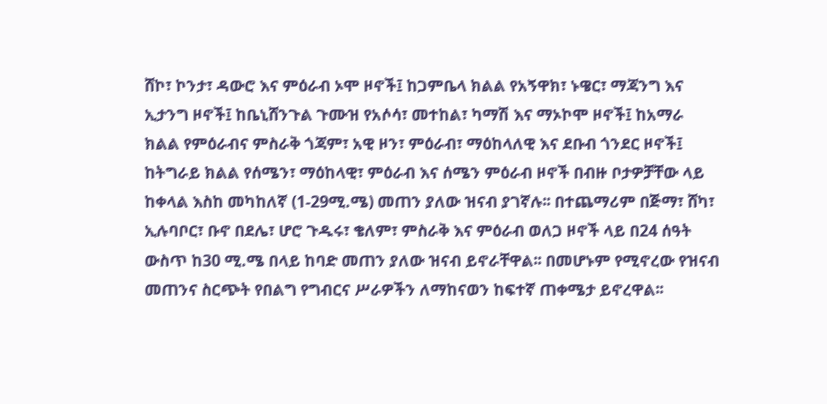ሸኮ፣ ኮንታ፣ ዳውሮ እና ምዕራብ ኦሞ ዞኖች፤ ከጋምቤላ ክልል የአኝዋክ፣ ኑዌር፣ ማጃንግ እና ኢታንግ ዞኖች፤ ከቤኒሸንጉል ጉሙዝ የአሶሳ፣ መተከል፣ ካማሽ እና ማኦኮሞ ዞኖች፤ ከአማራ ክልል የምዕራብና ምስራቅ ጎጃም፣ አዊ ዞን፣ ምዕራብ፣ ማዕከላለዊ እና ደቡብ ጎንደር ዞኖች፤ ከትግራይ ክልል የሰሜን፣ ማዕከላዊ፣ ምዕራብ እና ሰሜን ምዕራብ ዞኖች በብዙ ቦታዎቻቸው ላይ ከቀላል እስከ መካከለኛ (1-29ሚ.ሜ) መጠን ያለው ዝናብ ያገኛሉ፡፡ በተጨማሪም በጅማ፣ ሸካ፣ ኢሉባቦር፣ ቡኖ በደሌ፣ ሆሮ ጉዱሩ፣ ቄለም፣ ምስራቅ እና ምዕራብ ወለጋ ዞኖች ላይ በ24 ሰዓት ውስጥ ከ30 ሚ.ሜ በላይ ከባድ መጠን ያለው ዝናብ ይኖራቸዋል፡፡ በመሆኑም የሚኖረው የዝናብ መጠንና ስርጭት የበልግ የግብርና ሥራዎችን ለማከናወን ከፍተኛ ጠቀሜታ ይኖረዋል፡፡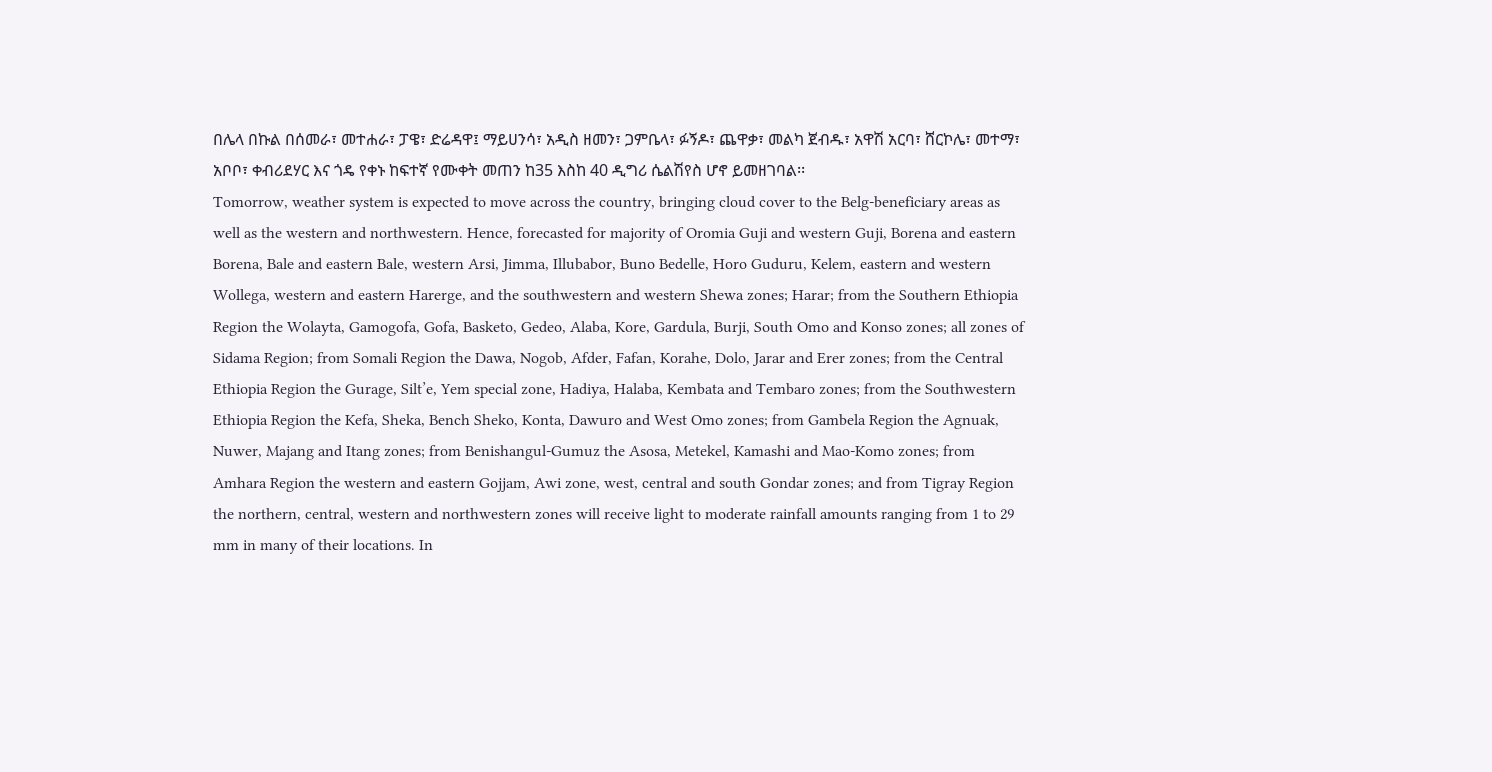በሌላ በኩል በሰመራ፣ መተሐራ፣ ፓዌ፣ ድሬዳዋ፤ ማይሀንሳ፣ አዲስ ዘመን፣ ጋምቤላ፣ ፉኝዶ፣ ጨዋቃ፣ መልካ ጀብዱ፣ አዋሽ አርባ፣ ሸርኮሌ፣ መተማ፣ አቦቦ፣ ቀብሪደሃር እና ጎዴ የቀኑ ከፍተኛ የሙቀት መጠን ከ35 እስከ 40 ዲግሪ ሴልሽየስ ሆኖ ይመዘገባል፡፡
Tomorrow, weather system is expected to move across the country, bringing cloud cover to the Belg-beneficiary areas as well as the western and northwestern. Hence, forecasted for majority of Oromia Guji and western Guji, Borena and eastern Borena, Bale and eastern Bale, western Arsi, Jimma, Illubabor, Buno Bedelle, Horo Guduru, Kelem, eastern and western Wollega, western and eastern Harerge, and the southwestern and western Shewa zones; Harar; from the Southern Ethiopia Region the Wolayta, Gamogofa, Gofa, Basketo, Gedeo, Alaba, Kore, Gardula, Burji, South Omo and Konso zones; all zones of Sidama Region; from Somali Region the Dawa, Nogob, Afder, Fafan, Korahe, Dolo, Jarar and Erer zones; from the Central Ethiopia Region the Gurage, Silt’e, Yem special zone, Hadiya, Halaba, Kembata and Tembaro zones; from the Southwestern Ethiopia Region the Kefa, Sheka, Bench Sheko, Konta, Dawuro and West Omo zones; from Gambela Region the Agnuak, Nuwer, Majang and Itang zones; from Benishangul-Gumuz the Asosa, Metekel, Kamashi and Mao-Komo zones; from Amhara Region the western and eastern Gojjam, Awi zone, west, central and south Gondar zones; and from Tigray Region the northern, central, western and northwestern zones will receive light to moderate rainfall amounts ranging from 1 to 29 mm in many of their locations. In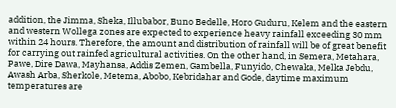addition, the Jimma, Sheka, Illubabor, Buno Bedelle, Horo Guduru, Kelem and the eastern and western Wollega zones are expected to experience heavy rainfall exceeding 30 mm within 24 hours. Therefore, the amount and distribution of rainfall will be of great benefit for carrying out rainfed agricultural activities. On the other hand, in Semera, Metahara, Pawe, Dire Dawa, Mayhansa, Addis Zemen, Gambella, Funyido, Chewaka, Melka Jebdu, Awash Arba, Sherkole, Metema, Abobo, Kebridahar and Gode, daytime maximum temperatures are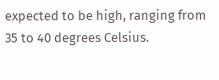expected to be high, ranging from 35 to 40 degrees Celsius.